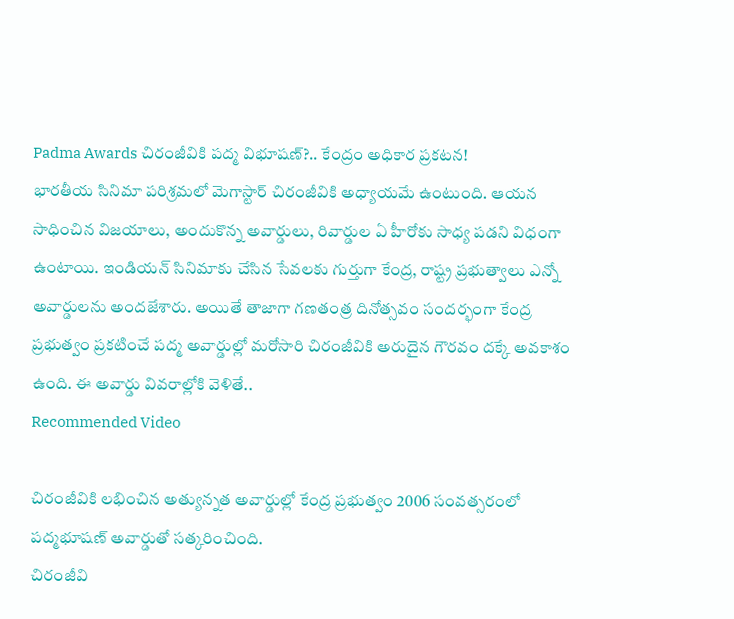Padma Awards చిరంజీవికి పద్మ విభూషణ్?.. కేంద్రం అధికార ప్రకటన!
భారతీయ సినిమా పరిశ్రమలో మెగాస్టార్ చిరంజీవికి అధ్యాయమే ఉంటుంది. ఆయన సాధించిన విజయాలు, అందుకొన్న అవార్డులు, రివార్డుల ఏ హీరోకు సాధ్య పడని విధంగా ఉంటాయి. ఇండియన్ సినిమాకు చేసిన సేవలకు గుర్తుగా కేంద్ర, రాష్ట్ర ప్రభుత్వాలు ఎన్నో అవార్డులను అందజేశారు. అయితే తాజాగా గణతంత్ర దినోత్సవం సందర్భంగా కేంద్ర ప్రభుత్వం ప్రకటించే పద్మ అవార్డుల్లో మరోసారి చిరంజీవికి అరుదైన గౌరవం దక్కే అవకాశం ఉంది. ఈ అవార్డు వివరాల్లోకి వెళితే..
Recommended Video

చిరంజీవికి లభించిన అత్యున్నత అవార్డుల్లో కేంద్ర ప్రభుత్వం 2006 సంవత్సరంలో పద్మభూషణ్ అవార్డుతో సత్కరించింది.
చిరంజీవి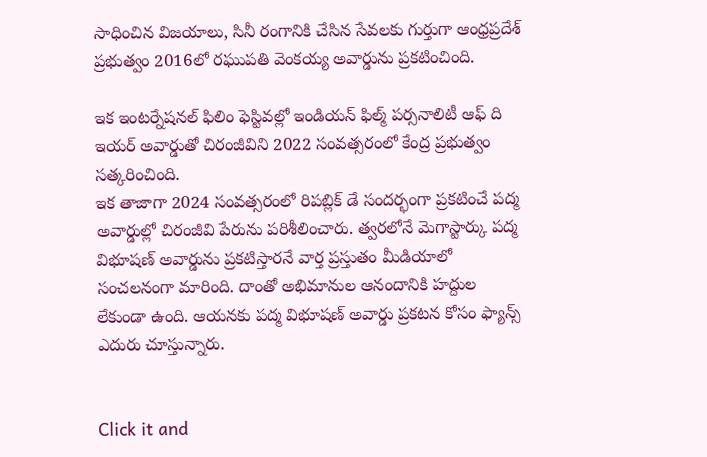సాధించిన విజయాలు, సినీ రంగానికి చేసిన సేవలకు గుర్తుగా ఆంధ్రప్రదేశ్ ప్రభుత్వం 2016లో రఘుపతి వెంకయ్య అవార్డును ప్రకటించింది.

ఇక ఇంటర్నేషనల్ ఫిలిం ఫెస్టివల్లో ఇండియన్ ఫిల్మ్ పర్సనాలిటీ ఆఫ్ ది ఇయర్ అవార్డుతో చిరంజీవిని 2022 సంవత్సరంలో కేంద్ర ప్రభుత్వం సత్కరించింది.
ఇక తాజాగా 2024 సంవత్సరంలో రిపబ్లిక్ డే సందర్భంగా ప్రకటించే పద్మ అవార్డుల్లో చిరంజీవి పేరును పరిశీలించారు. త్వరలోనే మెగాస్టార్కు పద్మ విభూషణ్ అవార్డును ప్రకటిస్తారనే వార్త ప్రస్తుతం మీడియాలో సంచలనంగా మారింది. దాంతో అభిమానుల ఆనందానికి హద్దుల లేకుండా ఉంది. ఆయనకు పద్మ విభూషణ్ అవార్డు ప్రకటన కోసం ఫ్యాన్స్ ఎదురు చూస్తున్నారు.


Click it and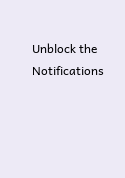Unblock the Notifications